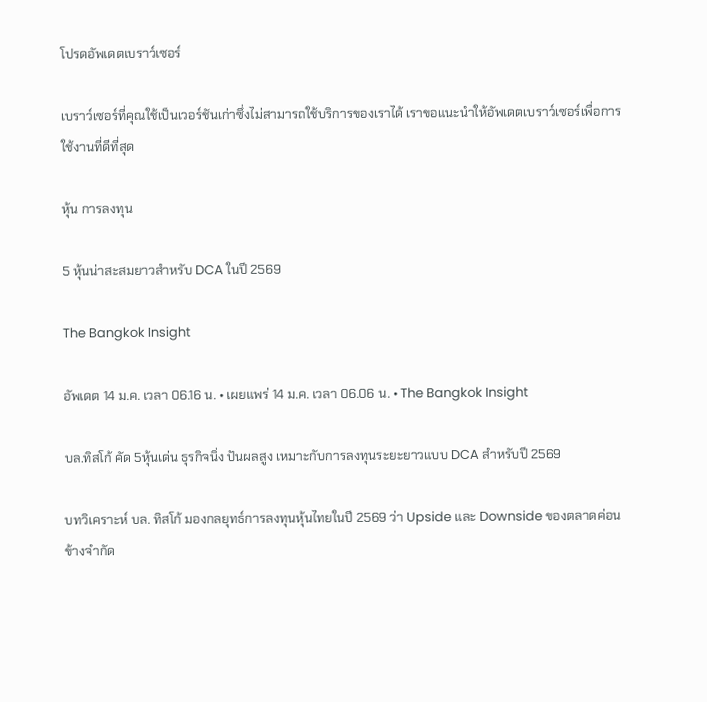โปรดอัพเดตเบราว์เซอร์

เบราว์เซอร์ที่คุณใช้เป็นเวอร์ชันเก่าซึ่งไม่สามารถใช้บริการของเราได้ เราขอแนะนำให้อัพเดตเบราว์เซอร์เพื่อการใช้งานที่ดีที่สุด

หุ้น การลงทุน

5 หุ้นน่าสะสมยาวสำหรับ DCA ในปี 2569

The Bangkok Insight

อัพเดต 14 ม.ค. เวลา 06.16 น. • เผยแพร่ 14 ม.ค. เวลา 06.06 น. • The Bangkok Insight

บล.ทิสโก้ คัด 5หุ้นเด่น ธุรกิจนิ่ง ปันผลสูง เหมาะกับการลงทุนระยะยาวแบบ DCA สำหรับปี 2569

บทวิเคราะห์ บล. ทิสโก้ มองกลยุทธ์การลงทุนหุ้นไทยในปี 2569 ว่า Upside และ Downside ของตลาดค่อนข้างจำกัด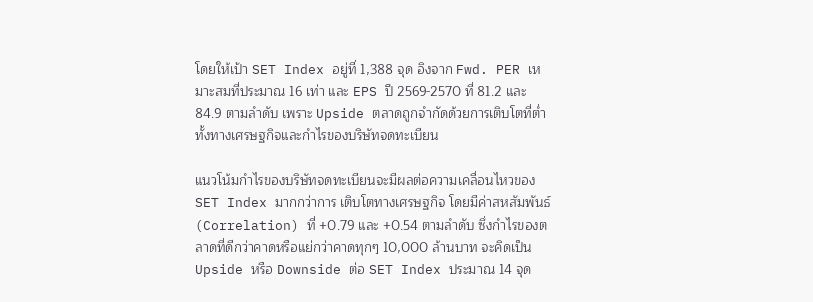โดยให้เป้า SET Index อยู่ที่ 1,388 จุด อิงจาก Fwd. PER เหมาะสมที่ประมาณ 16 เท่า และ EPS ปี 2569-2570 ที่ 81.2 และ 84.9 ตามลำดับ เพราะ Upside ตลาดถูกจำกัดด้วยการเติบโตที่ต่ำทั้งทางเศรษฐกิจและกำไรของบริษัทจดทะเบียน

แนวโน้มกำไรของบริษัทจดทะเบียนจะมีผลต่อความเคลื่อนไหวของ SET Index มากกว่าการ เติบโตทางเศรษฐกิจ โดยมีค่าสหสัมพันธ์ (Correlation) ที่ +0.79 และ +0.54 ตามลำดับ ซึ่งกำไรของตลาดที่ดีกว่าคาดหรือแย่กว่าคาดทุกๆ 10,000 ล้านบาท จะคิดเป็น Upside หรือ Downside ต่อ SET Index ประมาณ 14 จุด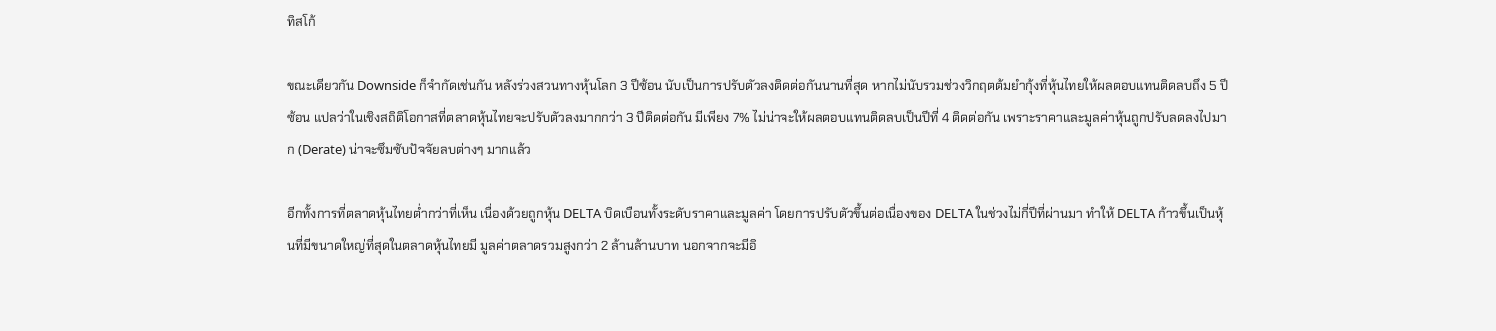ทิสโก้

ขณะเดียวกัน Downside ก็จำกัดเช่นกัน หลังร่วงสวนทางหุ้นโลก 3 ปีซ้อน นับเป็นการปรับตัวลงติดต่อกันนานที่สุด หากไม่นับรวมช่วงวิกฤตต้มยำกุ้งที่หุ้นไทยให้ผลตอบแทนติดลบถึง 5 ปีซ้อน แปลว่าในเชิงสถิติโอกาสที่ตลาดหุ้นไทยจะปรับตัวลงมากกว่า 3 ปีติดต่อกัน มีเพียง 7% ไม่น่าจะให้ผลตอบแทนติดลบเป็นปีที่ 4 ติดต่อกัน เพราะราคาและมูลค่าหุ้นถูกปรับลดลงไปมาก (Derate) น่าจะซึมซับปัจจัยลบต่างๆ มากแล้ว

อีกทั้งการที่ตลาดหุ้นไทยต่ำกว่าที่เห็น เนื่องด้วยถูกหุ้น DELTA บิดเบือนทั้งระดับราคาและมูลค่า โดยการปรับตัวขึ้นต่อเนื่องของ DELTA ในช่วงไม่กี่ปีที่ผ่านมา ทำให้ DELTA ก้าวขึ้นเป็นหุ้นที่มีขนาดใหญ่ที่สุดในตลาดหุ้นไทยมี มูลค่าตลาดรวมสูงกว่า 2 ล้านล้านบาท นอกจากจะมีอิ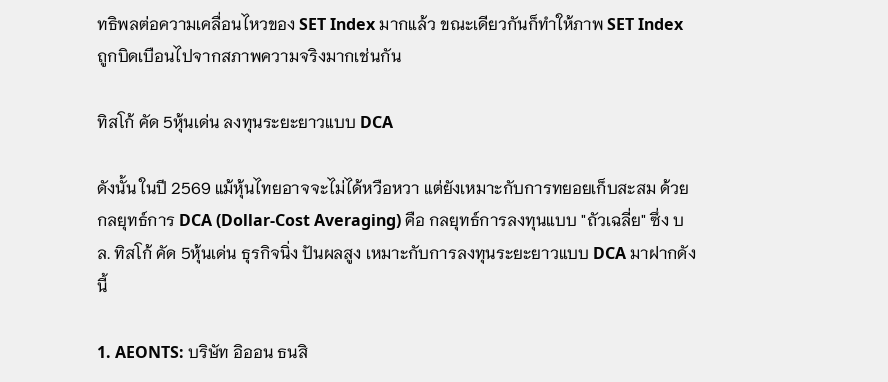ทธิพลต่อความเคลื่อนไหวของ SET Index มากแล้ว ขณะเดียวกันก็ทำให้ภาพ SET Index ถูกบิดเบือนไปจากสภาพความจริงมากเช่นกัน

ทิสโก้ คัด 5หุ้นเด่น ลงทุนระยะยาวแบบ DCA

ดังนั้น ในปี 2569 แม้หุ้นไทยอาจจะไม่ได้หวือหวา แต่ยังเหมาะกับการทยอยเก็บสะสม ด้วยกลยุทธ์การ DCA (Dollar-Cost Averaging) คือ กลยุทธ์การลงทุนแบบ "ถัวเฉลี่ย" ซึ่ง บล. ทิสโก้ คัด 5หุ้นเด่น ธุรกิจนิ่ง ปันผลสูง เหมาะกับการลงทุนระยะยาวแบบ DCA มาฝากดังนี้

1. AEONTS: บริษัท อิออน ธนสิ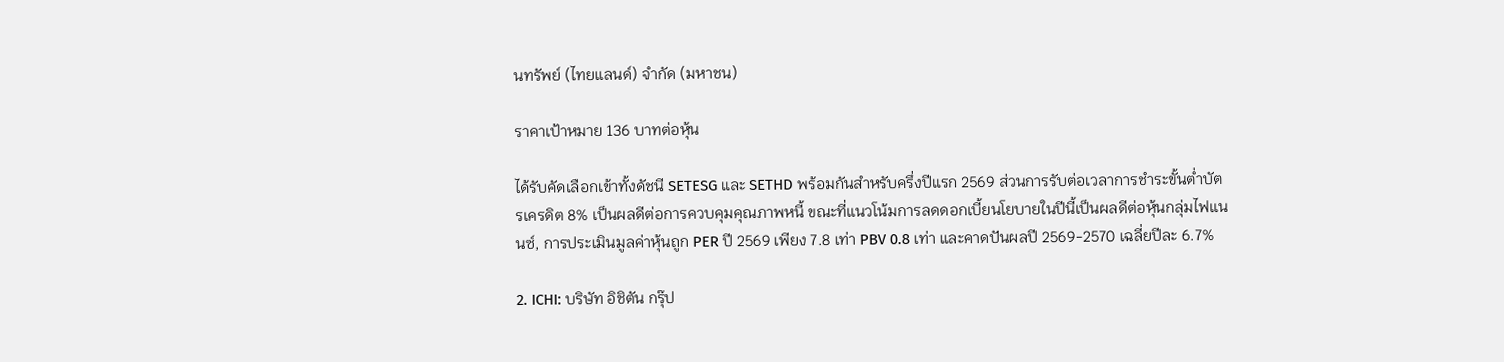นทรัพย์ (ไทยแลนด์) จำกัด (มหาชน)

ราคาเป้าหมาย 136 บาทต่อหุ้น

ได้รับคัดเลือกเข้าทั้งดัชนี SETESG และ SETHD พร้อมกันสำหรับครึ่งปีแรก 2569 ส่วนการรับต่อเวลาการชำระขั้นต่ำบัตรเครดิต 8% เป็นผลดีต่อการควบคุมคุณภาพหนี้ ขณะที่แนวโน้มการลดดอกเบี้ยนโยบายในปีนี้เป็นผลดีต่อหุ้นกลุ่มไฟแนนซ์, การประเมินมูลค่าหุ้นถูก PER ปี 2569 เพียง 7.8 เท่า PBV 0.8 เท่า และคาดปันผลปี 2569-2570 เฉลี่ยปีละ 6.7%

2. ICHI: บริษัท อิชิตัน กรุ๊ป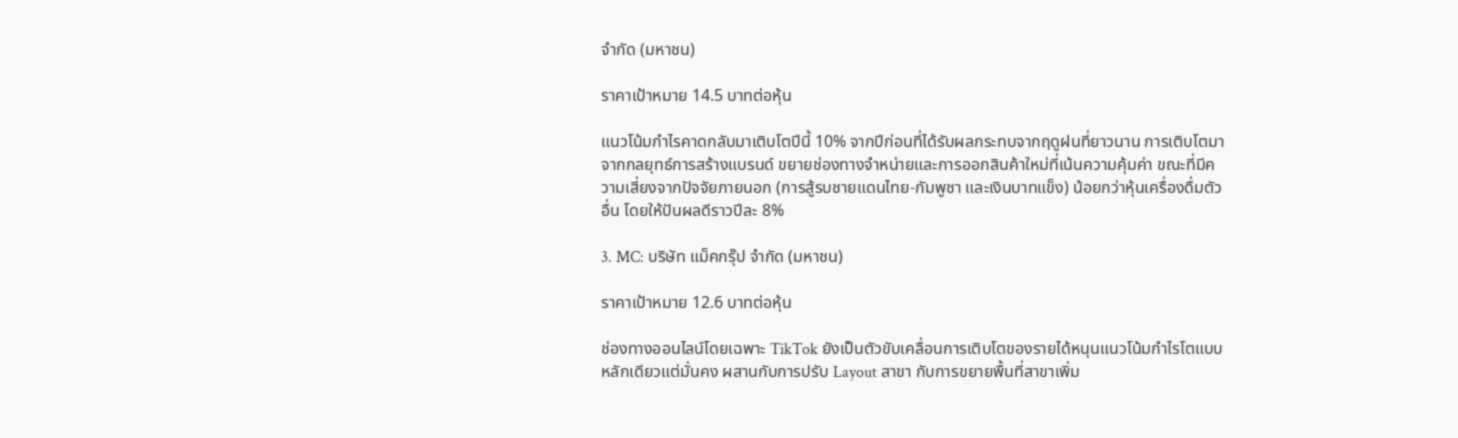จำกัด (มหาชน)

ราคาเป้าหมาย 14.5 บาทต่อหุ้น

แนวโน้มกำไรคาดกลับมาเติบโตปีนี้ 10% จากปีก่อนที่ได้รับผลกระทบจากฤดูฝนที่ยาวนาน การเติบโตมาจากกลยุทธ์การสร้างแบรนด์ ขยายช่องทางจำหน่ายและการออกสินค้าใหม่ที่เน้นความคุ้มค่า ขณะที่มีความเสี่ยงจากปัจจัยภายนอก (การสู้รบชายแดนไทย-กัมพูชา และเงินบาทแข็ง) น้อยกว่าหุ้นเครื่องดื่มตัวอื่น โดยให้ปันผลดีราวปีละ 8%

3. MC: บริษัท แม็คกรุ๊ป จำกัด (มหาชน)

ราคาเป้าหมาย 12.6 บาทต่อหุ้น

ช่องทางออนไลน์โดยเฉพาะ TikTok ยังเป็นตัวขับเคลื่อนการเติบโตของรายได้หนุนแนวโน้มกำไรโตแบบหลักเดียวแต่มั่นคง ผสานกับการปรับ Layout สาขา กับการขยายพื้นที่สาขาเพิ่ม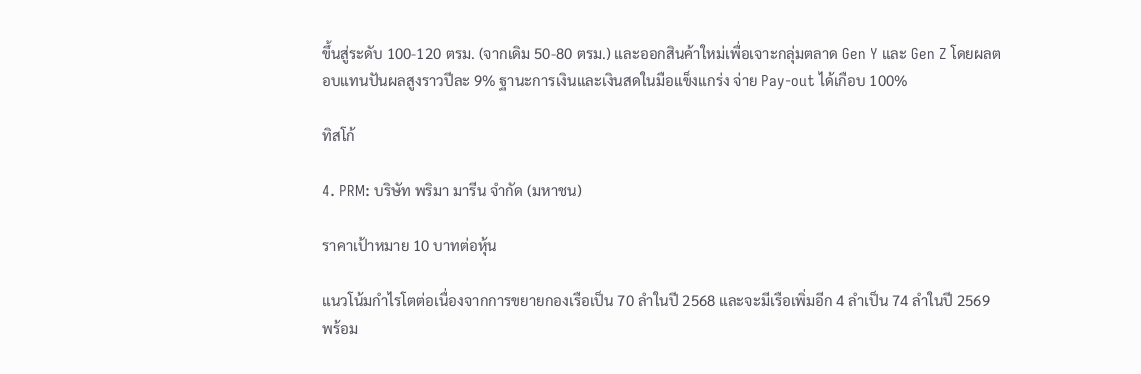ขึ้นสู่ระดับ 100-120 ตรม. (จากเดิม 50-80 ตรม.) และออกสินค้าใหม่เพื่อเจาะกลุ่มตลาด Gen Y และ Gen Z โดยผลตอบแทนปันผลสูงราวปีละ 9% ฐานะการเงินและเงินสดในมือแข็งแกร่ง จ่าย Pay-out ได้เกือบ 100%

ทิสโก้

4. PRM: บริษัท พริมา มารีน จำกัด (มหาชน)

ราคาเป้าหมาย 10 บาทต่อหุ้น

แนวโน้มกำไรโตต่อเนื่องจากการขยายกองเรือเป็น 70 ลำในปี 2568 และจะมีเรือเพิ่มอีก 4 ลำเป็น 74 ลำในปี 2569 พร้อม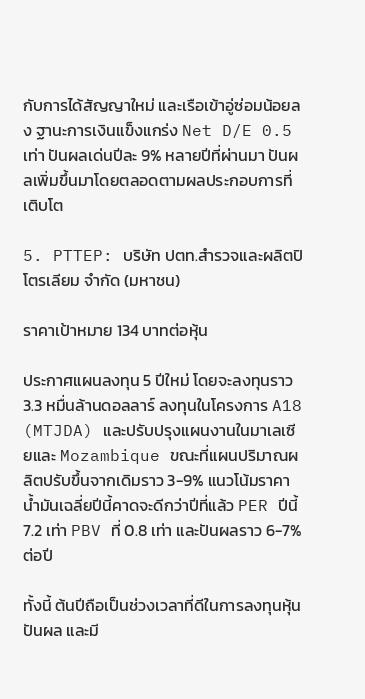กับการได้สัญญาใหม่ และเรือเข้าอู่ซ่อมน้อยลง ฐานะการเงินแข็งแกร่ง Net D/E 0.5 เท่า ปันผลเด่นปีละ 9% หลายปีที่ผ่านมา ปันผลเพิ่มขึ้นมาโดยตลอดตามผลประกอบการที่เติบโต

5. PTTEP: บริษัท ปตท.สำรวจและผลิตปิโตรเลียม จำกัด (มหาชน)

ราคาเป้าหมาย 134 บาทต่อหุ้น

ประกาศแผนลงทุน 5 ปีใหม่ โดยจะลงทุนราว 3.3 หมื่นล้านดอลลาร์ ลงทุนในโครงการ A18 (MTJDA) และปรับปรุงแผนงานในมาเลเซียและ Mozambique ขณะที่แผนปริมาณผลิตปรับขึ้นจากเดิมราว 3-9% แนวโน้มราคาน้ำมันเฉลี่ยปีนี้คาดจะดีกว่าปีที่แล้ว PER ปีนี้ 7.2 เท่า PBV ที่ 0.8 เท่า และปันผลราว 6-7% ต่อปี

ทั้งนี้ ต้นปีถือเป็นช่วงเวลาที่ดีในการลงทุนหุ้นปันผล และมี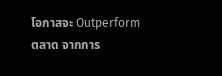โอกาสจะ Outperform ตลาด จากการ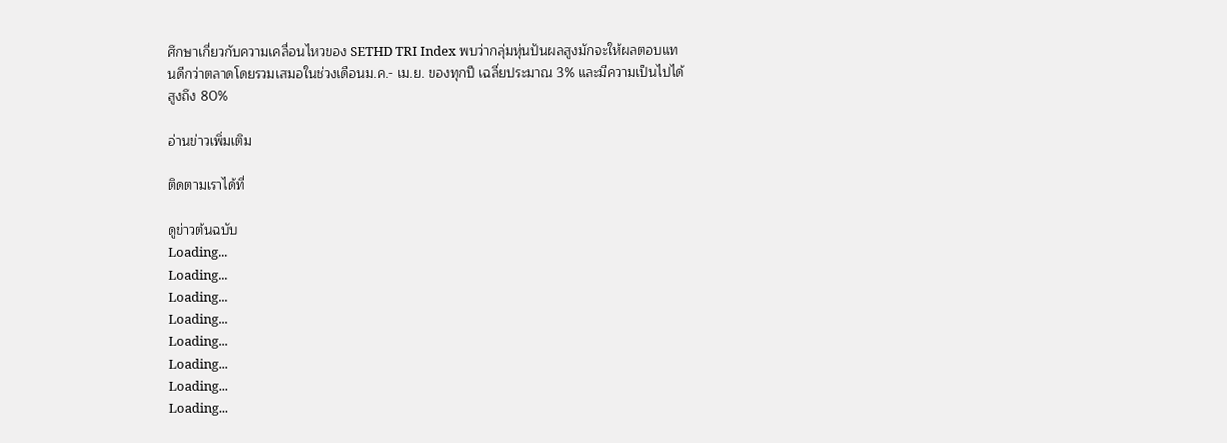ศึกษาเกี่ยวกับความเคลื่อนไหวของ SETHD TRI Index พบว่ากลุ่มหุ่นปันผลสูงมักจะให้ผลตอบแทนดีกว่าตลาดโดยรวมเสมอในช่วงเดือนม.ค.- เม.ย. ของทุกปี เฉลี่ยประมาณ 3% และมีความเป็นไปได้สูงถึง 80%

อ่านข่าวเพิ่มเติม

ติดตามเราได้ที่

ดูข่าวต้นฉบับ
Loading...
Loading...
Loading...
Loading...
Loading...
Loading...
Loading...
Loading...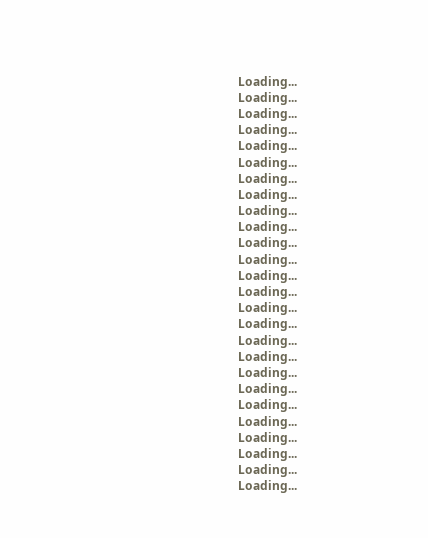Loading...
Loading...
Loading...
Loading...
Loading...
Loading...
Loading...
Loading...
Loading...
Loading...
Loading...
Loading...
Loading...
Loading...
Loading...
Loading...
Loading...
Loading...
Loading...
Loading...
Loading...
Loading...
Loading...
Loading...
Loading...
Loading...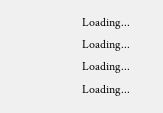Loading...
Loading...
Loading...
Loading...